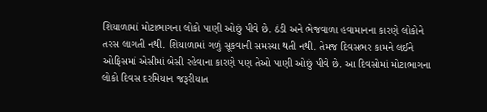શિયાળામાં મોટાભાગના લોકો પાણી ઓછું પીવે છે. ઠંડી અને ભેજવાળા હવામાનના કારણે લોકોને તરસ લાગતી નથી. શિયાળામાં ગળું સૂકવાની સમસ્યા થતી નથી. તેમજ દિવસભર કામને લઈને ઓફિસમાં એસીમાં બેસી રહેવાના કારણે પણ તેઓ પાણી ઓછું પીવે છે. આ દિવસોમાં મોટાભાગના લોકો દિવસ દરમિયાન જરૂરીયાત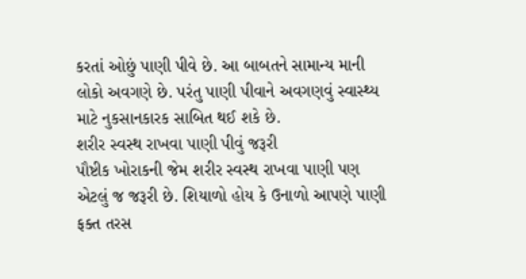કરતાં ઓછું પાણી પીવે છે. આ બાબતને સામાન્ય માની લોકો અવગણે છે. પરંતુ પાણી પીવાને અવગણવું સ્વાસ્થ્ય માટે નુકસાનકારક સાબિત થઈ શકે છે.
શરીર સ્વસ્થ રાખવા પાણી પીવું જરૂરી
પૌષ્ટીક ખોરાકની જેમ શરીર સ્વસ્થ રાખવા પાણી પણ એટલું જ જરૂરી છે. શિયાળો હોય કે ઉનાળો આપણે પાણી ફક્ત તરસ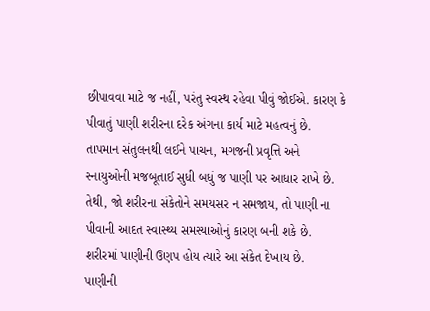છીપાવવા માટે જ નહીં, પરંતુ સ્વસ્થ રહેવા પીવું જોઈએ. કારણ કે પીવાતું પાણી શરીરના દરેક અંગના કાર્ય માટે મહત્વનું છે. તાપમાન સંતુલનથી લઈને પાચન, મગજની પ્રવૃત્તિ અને સ્નાયુઓની મજબૂતાઈ સુધી બધું જ પાણી પર આધાર રાખે છે. તેથી, જો શરીરના સંકેતોને સમયસર ન સમજાય, તો પાણી ના પીવાની આદત સ્વાસ્થ્ય સમસ્યાઓનું કારણ બની શકે છે. શરીરમાં પાણીની ઉણપ હોય ત્યારે આ સંકેત દેખાય છે.
પાણીની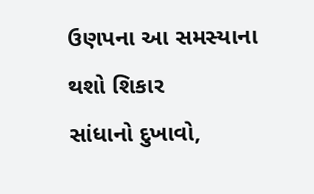ઉણપના આ સમસ્યાના થશો શિકાર
સાંધાનો દુખાવો,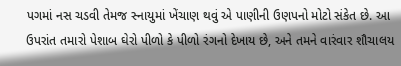પગમાં નસ ચડવી તેમજ સ્નાયુમાં ખેંચાણ થવું એ પાણીની ઉણપનો મોટો સંકેત છે. આ ઉપરાંત તમારો પેશાબ ઘેરો પીળો કે પીળો રંગનો દેખાય છે, અને તમને વારંવાર શૌચાલય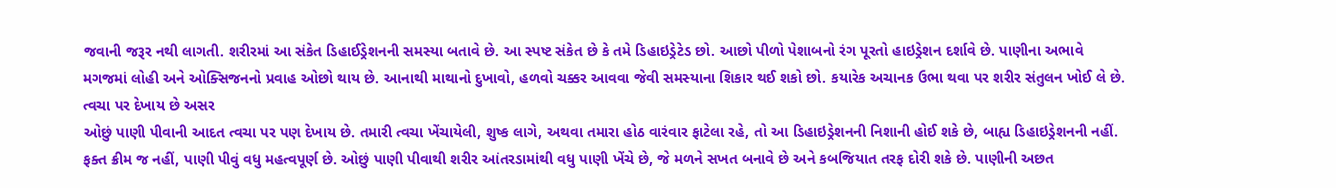જવાની જરૂર નથી લાગતી. શરીરમાં આ સંકેત ડિહાઈડ્રેશનની સમસ્યા બતાવે છે. આ સ્પષ્ટ સંકેત છે કે તમે ડિહાઇડ્રેટેડ છો. આછો પીળો પેશાબનો રંગ પૂરતો હાઇડ્રેશન દર્શાવે છે. પાણીના અભાવે મગજમાં લોહી અને ઓક્સિજનનો પ્રવાહ ઓછો થાય છે. આનાથી માથાનો દુખાવો, હળવો ચક્કર આવવા જેવી સમસ્યાના શિકાર થઈ શકો છો. કયારેક અચાનક ઉભા થવા પર શરીર સંતુલન ખોઈ લે છે.
ત્વચા પર દેખાય છે અસર
ઓછું પાણી પીવાની આદત ત્વચા પર પણ દેખાય છે. તમારી ત્વચા ખેંચાયેલી, શુષ્ક લાગે, અથવા તમારા હોઠ વારંવાર ફાટેલા રહે, તો આ ડિહાઇડ્રેશનની નિશાની હોઈ શકે છે, બાહ્ય ડિહાઇડ્રેશનની નહીં. ફક્ત ક્રીમ જ નહીં, પાણી પીવું વધુ મહત્વપૂર્ણ છે. ઓછું પાણી પીવાથી શરીર આંતરડામાંથી વધુ પાણી ખેંચે છે, જે મળને સખત બનાવે છે અને કબજિયાત તરફ દોરી શકે છે. પાણીની અછત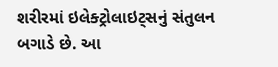શરીરમાં ઇલેક્ટ્રોલાઇટ્સનું સંતુલન બગાડે છે. આ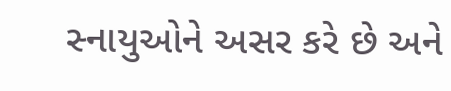સ્નાયુઓને અસર કરે છે અને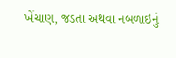ખેંચાણ, જડતા અથવા નબળાઇનું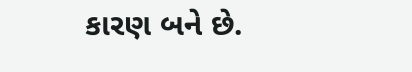કારણ બને છે.